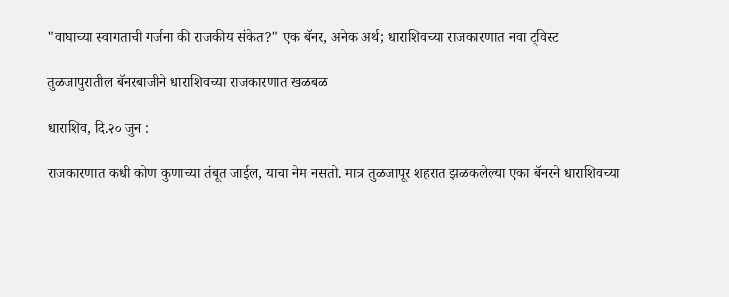"वाघाच्या स्वागताची गर्जना की राजकीय संकेत?" एक बॅनर, अनेक अर्थ; धाराशिवच्या राजकारणात नवा ट्विस्ट

तुळजापुरातील बॅनरबाजीने धाराशिवच्या राजकारणात खळबळ

धाराशिव, दि.२० जुन :

राजकारणात कधी कोण कुणाच्या तंबूत जाईल, याचा नेम नसतो. मात्र तुळजापूर शहरात झळकलेल्या एका बॅनरने धाराशिवच्या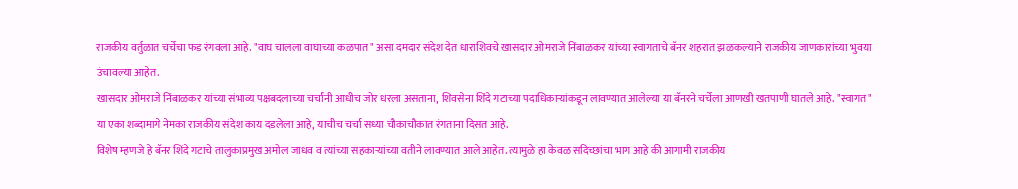राजकीय वर्तुळात चर्चेचा फड रंगवला आहे. "वाघ चालला वाघाच्या कळपात" असा दमदार संदेश देत धाराशिवचे खासदार ओमराजे निंबाळकर यांच्या स्वागताचे बॅनर शहरात झळकल्याने राजकीय जाणकारांच्या भुवया उंचावल्या आहेत.
खासदार ओमराजे निंबाळकर यांच्या संभाव्य पक्षबदलाच्या चर्चांनी आधीच जोर धरला असताना, शिवसेना शिंदे गटाच्या पदाधिकाऱ्यांकडून लावण्यात आलेल्या या बॅनरने चर्चेला आणखी खतपाणी घातले आहे. "स्वागत" या एका शब्दामागे नेमका राजकीय संदेश काय दडलेला आहे, याचीच चर्चा सध्या चौकाचौकात रंगताना दिसत आहे.
विशेष म्हणजे हे बॅनर शिंदे गटाचे तालुकाप्रमुख अमोल जाधव व त्यांच्या सहकाऱ्यांच्या वतीने लावण्यात आले आहेत. त्यामुळे हा केवळ सदिच्छांचा भाग आहे की आगामी राजकीय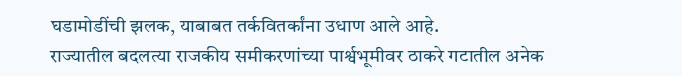घडामोडींची झलक, याबाबत तर्कवितर्कांना उधाण आले आहे.
राज्यातील बदलत्या राजकीय समीकरणांच्या पार्श्वभूमीवर ठाकरे गटातील अनेक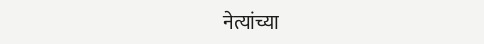नेत्यांच्या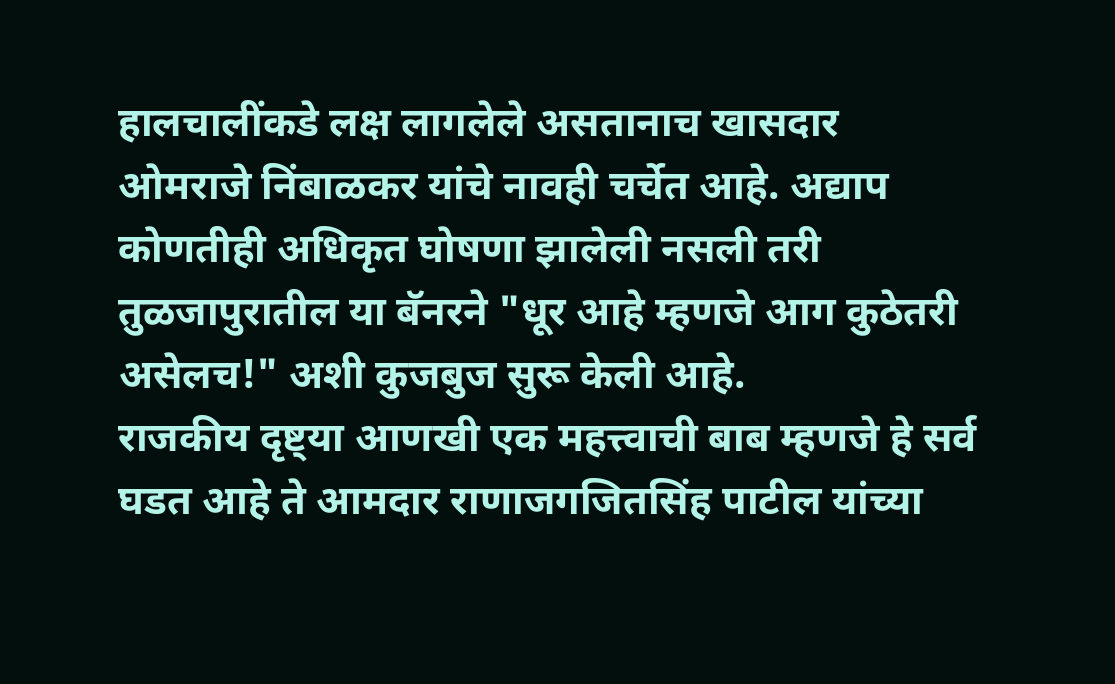हालचालींकडे लक्ष लागलेले असतानाच खासदार ओमराजे निंबाळकर यांचे नावही चर्चेत आहे. अद्याप कोणतीही अधिकृत घोषणा झालेली नसली तरी तुळजापुरातील या बॅनरने "धूर आहे म्हणजे आग कुठेतरी असेलच!" अशी कुजबुज सुरू केली आहे.
राजकीय दृष्ट्या आणखी एक महत्त्वाची बाब म्हणजे हे सर्व घडत आहे ते आमदार राणाजगजितसिंह पाटील यांच्या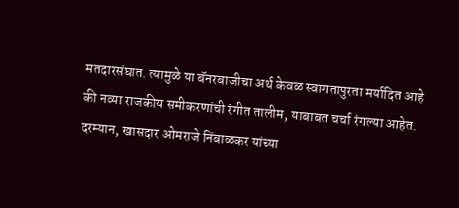मतदारसंघात. त्यामुळे या बॅनरबाजीचा अर्थ केवळ स्वागतापुरता मर्यादित आहे की नव्या राजकीय समीकरणांची रंगीत तालीम, याबाबत चर्चा रंगल्या आहेत.
दरम्यान, खासदार ओमराजे निंबाळकर यांच्या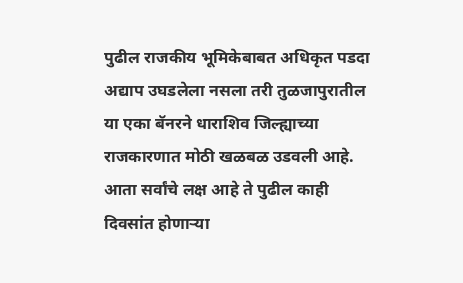पुढील राजकीय भूमिकेबाबत अधिकृत पडदा अद्याप उघडलेला नसला तरी तुळजापुरातील या एका बॅनरने धाराशिव जिल्ह्याच्या राजकारणात मोठी खळबळ उडवली आहे. आता सर्वांचे लक्ष आहे ते पुढील काही दिवसांत होणाऱ्या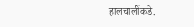हालचालींकडे.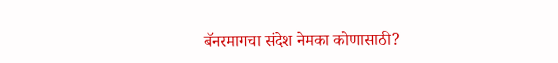बॅनरमागचा संदेश नेमका कोणासाठी?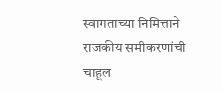स्वागताच्या निमित्ताने राजकीय समीकरणांची चाहूल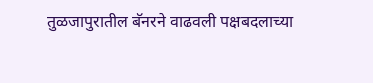तुळजापुरातील बॅनरने वाढवली पक्षबदलाच्या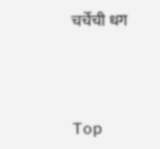चर्चेची धग



Top